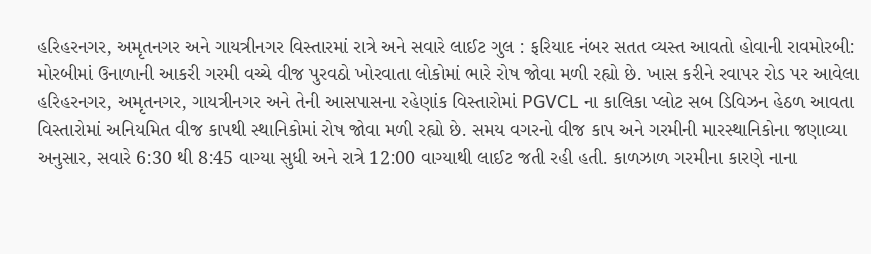હરિહરનગર, અમૃતનગર અને ગાયત્રીનગર વિસ્તારમાં રાત્રે અને સવારે લાઈટ ગુલ : ફરિયાદ નંબર સતત વ્યસ્ત આવતો હોવાની રાવમોરબી: મોરબીમાં ઉનાળાની આકરી ગરમી વચ્ચે વીજ પુરવઠો ખોરવાતા લોકોમાં ભારે રોષ જોવા મળી રહ્યો છે. ખાસ કરીને રવાપર રોડ પર આવેલા હરિહરનગર, અમૃતનગર, ગાયત્રીનગર અને તેની આસપાસના રહેણાંક વિસ્તારોમાં PGVCL ના કાલિકા પ્લોટ સબ ડિવિઝન હેઠળ આવતા વિસ્તારોમાં અનિયમિત વીજ કાપથી સ્થાનિકોમાં રોષ જોવા મળી રહ્યો છે. સમય વગરનો વીજ કાપ અને ગરમીની મારસ્થાનિકોના જણાવ્યા અનુસાર, સવારે 6:30 થી 8:45 વાગ્યા સુધી અને રાત્રે 12:00 વાગ્યાથી લાઈટ જતી રહી હતી. કાળઝાળ ગરમીના કારણે નાના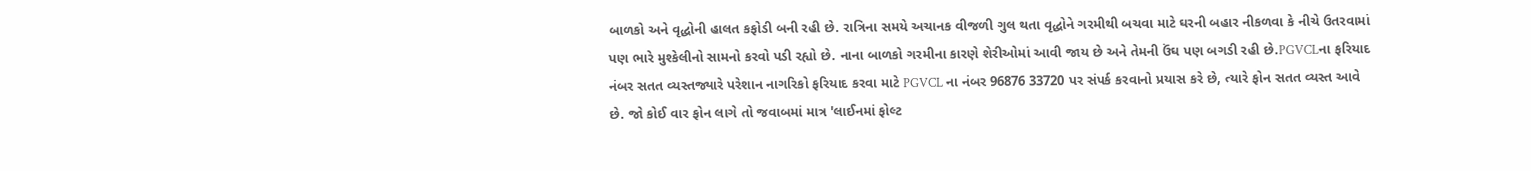બાળકો અને વૃદ્ધોની હાલત કફોડી બની રહી છે. રાત્રિના સમયે અચાનક વીજળી ગુલ થતા વૃદ્ધોને ગરમીથી બચવા માટે ઘરની બહાર નીકળવા કે નીચે ઉતરવામાં પણ ભારે મુશ્કેલીનો સામનો કરવો પડી રહ્યો છે. નાના બાળકો ગરમીના કારણે શેરીઓમાં આવી જાય છે અને તેમની ઉંઘ પણ બગડી રહી છે.PGVCLના ફરિયાદ નંબર સતત વ્યસ્તજ્યારે પરેશાન નાગરિકો ફરિયાદ કરવા માટે PGVCL ના નંબર 96876 33720 પર સંપર્ક કરવાનો પ્રયાસ કરે છે, ત્યારે ફોન સતત વ્યસ્ત આવે છે. જો કોઈ વાર ફોન લાગે તો જવાબમાં માત્ર 'લાઈનમાં ફોલ્ટ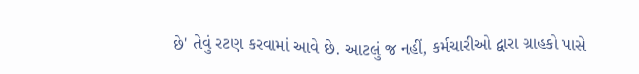છે' તેવું રટણ કરવામાં આવે છે. આટલું જ નહીં, કર્મચારીઓ દ્વારા ગ્રાહકો પાસે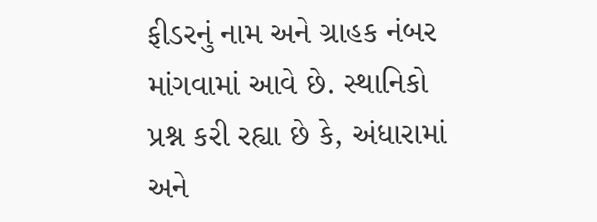ફીડરનું નામ અને ગ્રાહક નંબર માંગવામાં આવે છે. સ્થાનિકો પ્રશ્ન કરી રહ્યા છે કે, અંધારામાં અને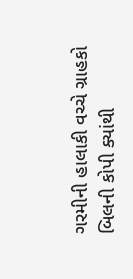ગરમીની હાલાકી વચ્ચે ગ્રાહકો બિલની કોપી ક્યાંથી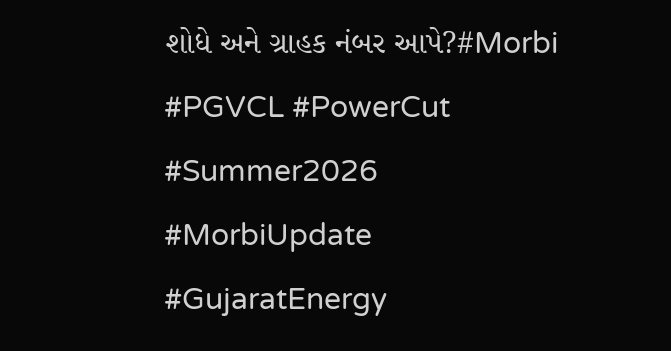શોધે અને ગ્રાહક નંબર આપે?#Morbi #PGVCL #PowerCut #Summer2026 #MorbiUpdate #GujaratEnergy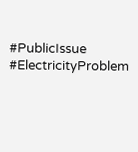#PublicIssue #ElectricityProblem